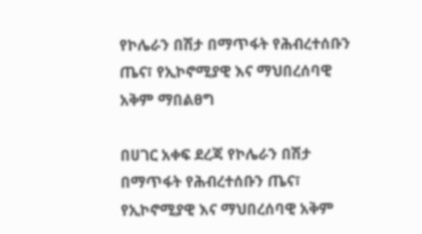የኮሌራን በሽታ በማጥፋት የሕብረተሰቡን ጤና፣ የኢኮኖሚያዊ እና ማህበረሰባዊ አቅም ማበልፀግ

በሀገር አቀፍ ደረጃ የኮሌራን በሽታ በማጥፋት የሕብረተሰቡን ጤና፣ የኢኮኖሚያዊ እና ማህበረሰባዊ አቅም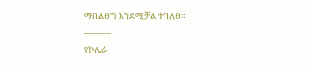ማበልፀግ እንደሚቻል ተገለፀ።
———
የኮሌራ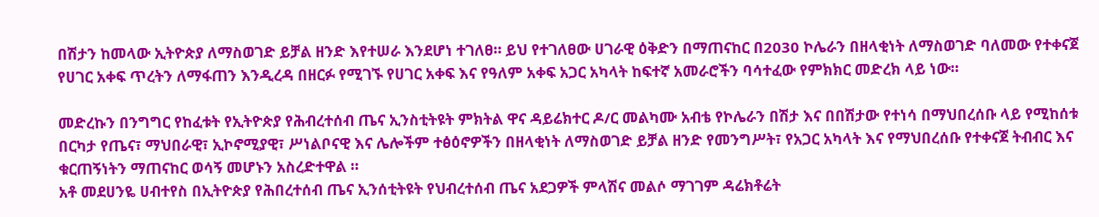በሽታን ከመላው ኢትዮጵያ ለማስወገድ ይቻል ዘንድ እየተሠራ እንደሆነ ተገለፀ። ይህ የተገለፀው ሀገራዊ ዕቅድን በማጠናከር በ2030 ኮሌራን በዘላቂነት ለማስወገድ ባለመው የተቀናጀ የሀገር አቀፍ ጥረትን ለማፋጠን እንዲረዳ በዘርፉ የሚገኙ የሀገር አቀፍ እና የዓለም አቀፍ አጋር አካላት ከፍተኛ አመራሮችን ባሳተፈው የምክክር መድረክ ላይ ነው።

መድረኩን በንግግር የከፈቱት የኢትዮጵያ የሕብረተሰብ ጤና ኢንስቲትዩት ምክትል ዋና ዳይሬክተር ዶ/ር መልካሙ አብቴ የኮሌራን በሽታ እና በበሽታው የተነሳ በማህበረሰቡ ላይ የሚከሰቱ በርካታ የጤና፣ ማህበራዊ፣ ኢኮኖሚያዊ፣ ሥነልቦናዊ እና ሌሎችም ተፅዕኖዎችን በዘላቂነት ለማስወገድ ይቻል ዘንድ የመንግሥት፣ የአጋር አካላት እና የማህበረሰቡ የተቀናጀ ትብብር እና ቁርጠኝነትን ማጠናከር ወሳኝ መሆኑን አስረድተዋል ።
አቶ መደሀንዬ ሀብተየስ በኢትዮጵያ የሕበረተሰብ ጤና ኢንሰቲትዩት የህብረተሰብ ጤና አደጋዎች ምላሽና መልሶ ማገገም ዳሬክቶሬት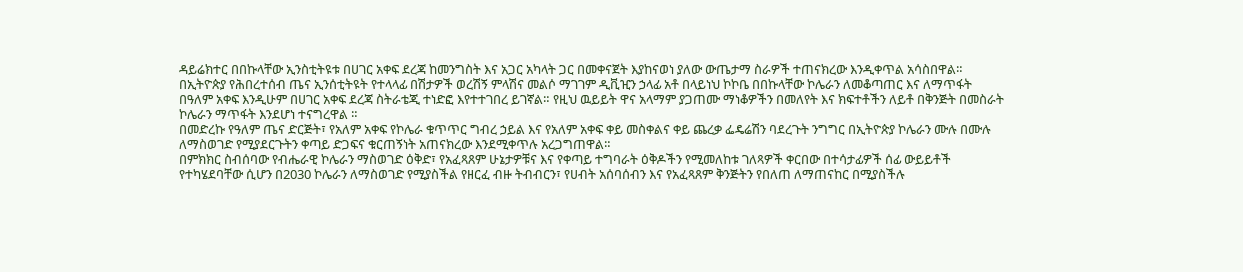ዳይሬክተር በበኩላቸው ኢንስቲትዩቱ በሀገር አቀፍ ደረጃ ከመንግስት እና አጋር አካላት ጋር በመቀናጀት እያከናወነ ያለው ውጤታማ ስራዎች ተጠናክረው እንዲቀጥል አሳስበዋል።
በኢትዮጵያ የሕበረተሰብ ጤና ኢንሰቲትዩት የተላላፊ በሽታዎች ወረሽኝ ምላሽና መልሶ ማገገም ዲቪዢን ኃላፊ አቶ በላይነህ ኮኮቤ በበኩላቸው ኮሌራን ለመቆጣጠር እና ለማጥፋት በዓለም አቀፍ እንዲሁም በሀገር አቀፍ ደረጃ ስትራቴጂ ተነድፎ እየተተገበረ ይገኛል። የዚህ ዉይይት ዋና አላማም ያጋጠሙ ማነቆዎችን በመለየት እና ክፍተቶችን ለይቶ በቅንጅት በመስራት ኮሌራን ማጥፋት እንደሆነ ተናግረዋል ።
በመድረኩ የዓለም ጤና ድርጅት፣ የአለም አቀፍ የኮሌራ ቁጥጥር ግብረ ኃይል እና የአለም አቀፍ ቀይ መስቀልና ቀይ ጨረቃ ፌዴሬሽን ባደረጉት ንግግር በኢትዮጵያ ኮሌራን ሙሉ በሙሉ ለማስወገድ የሚያደርጉትን ቀጣይ ድጋፍና ቁርጠኝነት አጠናክረው እንደሚቀጥሉ አረጋግጠዋል።
በምክክር ስብሰባው የብሔራዊ ኮሌራን ማስወገድ ዕቅድ፣ የአፈጻጸም ሁኔታዎቹና እና የቀጣይ ተግባራት ዕቅዶችን የሚመለከቱ ገለጻዎች ቀርበው በተሳታፊዎች ሰፊ ውይይቶች የተካሄደባቸው ሲሆን በ2030 ኮሌራን ለማስወገድ የሚያስችል የዘርፈ ብዙ ትብብርን፣ የሀብት አሰባሰብን እና የአፈጻጸም ቅንጅትን የበለጠ ለማጠናከር በሚያስችሉ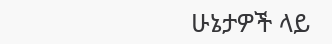ሁኔታዎች ላይ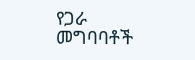የጋራ መግባባቶች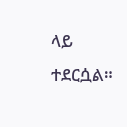ላይ ተደርሷል።